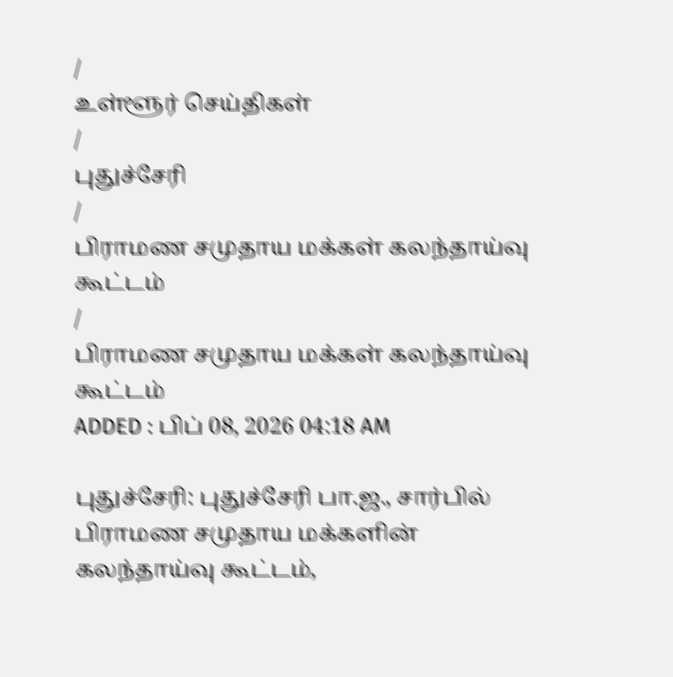/
உள்ளூர் செய்திகள்
/
புதுச்சேரி
/
பிராமண சமுதாய மக்கள் கலந்தாய்வு கூட்டம்
/
பிராமண சமுதாய மக்கள் கலந்தாய்வு கூட்டம்
ADDED : பிப் 08, 2026 04:18 AM

புதுச்சேரி: புதுச்சேரி பா.ஜ., சார்பில் பிராமண சமுதாய மக்களின் கலந்தாய்வு கூட்டம்,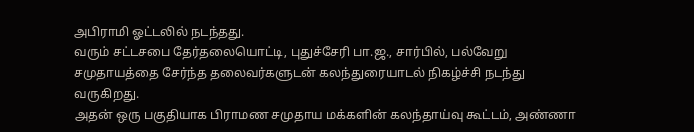அபிராமி ஓட்டலில் நடந்தது.
வரும் சட்டசபை தேர்தலையொட்டி, புதுச்சேரி பா.ஜ., சார்பில், பல்வேறு சமுதாயத்தை சேர்ந்த தலைவர்களுடன் கலந்துரையாடல் நிகழ்ச்சி நடந்து வருகிறது.
அதன் ஒரு பகுதியாக பிராமண சமுதாய மக்களின் கலந்தாய்வு கூட்டம், அண்ணா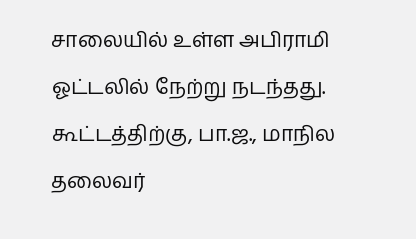சாலையில் உள்ள அபிராமி ஓட்டலில் நேற்று நடந்தது.
கூட்டத்திற்கு, பா.ஜ., மாநில தலைவர்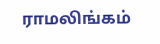ராமலிங்கம்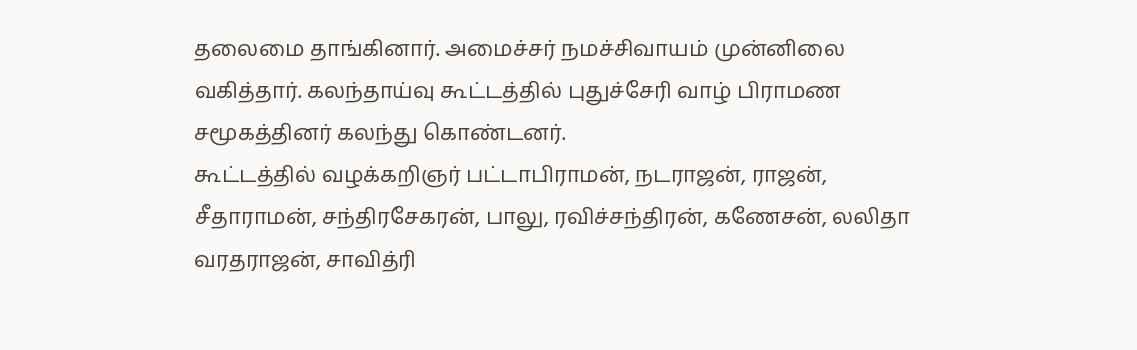தலைமை தாங்கினார். அமைச்சர் நமச்சிவாயம் முன்னிலை வகித்தார். கலந்தாய்வு கூட்டத்தில் புதுச்சேரி வாழ் பிராமண சமூகத்தினர் கலந்து கொண்டனர்.
கூட்டத்தில் வழக்கறிஞர் பட்டாபிராமன், நடராஜன், ராஜன், சீதாராமன், சந்திரசேகரன், பாலு, ரவிச்சந்திரன், கணேசன், லலிதா வரதராஜன், சாவித்ரி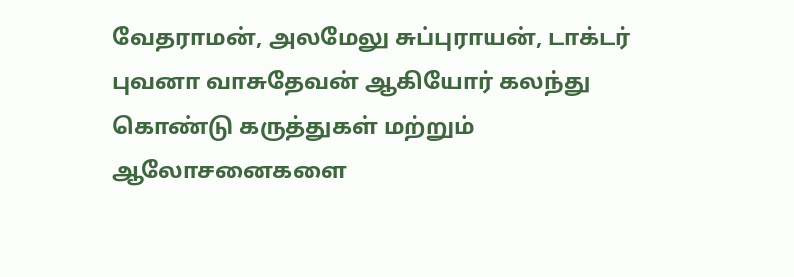வேதராமன், அலமேலு சுப்புராயன், டாக்டர் புவனா வாசுதேவன் ஆகியோர் கலந்து கொண்டு கருத்துகள் மற்றும் ஆலோசனைகளை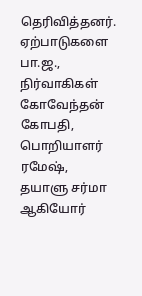தெரிவித்தனர். ஏற்பாடுகளை பா.ஜ., நிர்வாகிகள் கோவேந்தன் கோபதி, பொறியாளர் ரமேஷ், தயாளு சர்மா ஆகியோர்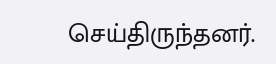செய்திருந்தனர்.